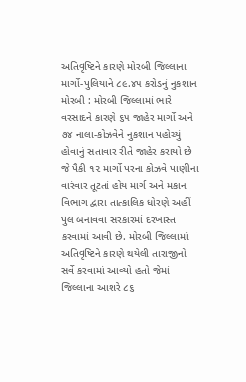અતિવૃષ્ટિને કારણે મોરબી જિલ્લાના માર્ગો-પુલિયાને ૮૯.૪૫ કરોડનું નુકશાન મોરબી : મોરબી જિલ્લામાં ભારે વરસાદને કારણે ૬૫ જાહેર માર્ગો અને ૭૪ નાલા-કોઝવેને નુકશાન પહોચ્યું હોવાનું સતાવાર રીતે જાહેર કરાયો છે જે પૈકી ૧૨ માર્ગો પરના કોઝવે પાણીના વારંવાર તૂટતાં હોય માર્ગ અને મકાન વિભાગ દ્વારા તાત્કાલિક ધોરણે અહીં પુલ બનાવવા સરકારમાં દરખાસ્ત કરવામાં આવી છે. મોરબી જિલ્લામાં અતિવૃષ્ટિને કારણે થયેલી તારાજીનો સર્વે કરવામાં આવ્યો હતો જેમાં જિલ્લાના આશરે ૮૬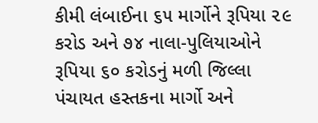કીમી લંબાઈના ૬૫ માર્ગોને રૂપિયા ૨૯ કરોડ અને ૭૪ નાલા-પુલિયાઓને રૂપિયા ૬૦ કરોડનું મળી જિલ્લા પંચાયત હસ્તકના માર્ગો અને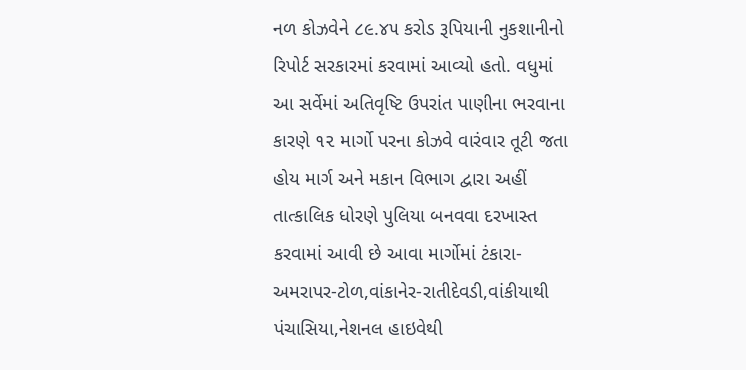નળ કોઝવેને ૮૯.૪૫ કરોડ રૂપિયાની નુકશાનીનો રિપોર્ટ સરકારમાં કરવામાં આવ્યો હતો. વધુમાં આ સર્વેમાં અતિવૃષ્ટિ ઉપરાંત પાણીના ભરવાના કારણે ૧૨ માર્ગો પરના કોઝવે વારંવાર તૂટી જતા હોય માર્ગ અને મકાન વિભાગ દ્વારા અહીં તાત્કાલિક ધોરણે પુલિયા બનવવા દરખાસ્ત કરવામાં આવી છે આવા માર્ગોમાં ટંકારા-અમરાપર-ટોળ,વાંકાનેર-રાતીદેવડી,વાંકીયાથી પંચાસિયા,નેશનલ હાઇવેથી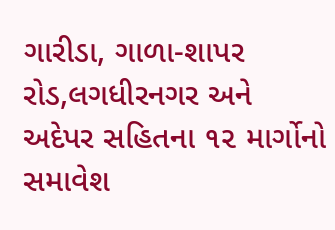ગારીડા, ગાળા-શાપર રોડ,લગધીરનગર અને અદેપર સહિતના ૧૨ માર્ગોનો સમાવેશ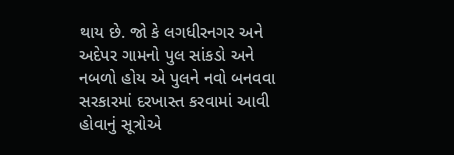થાય છે. જો કે લગધીરનગર અને અદેપર ગામનો પુલ સાંકડો અને નબળો હોય એ પુલને નવો બનવવા સરકારમાં દરખાસ્ત કરવામાં આવી હોવાનું સૂત્રોએ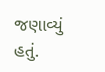જણાવ્યું હતું.